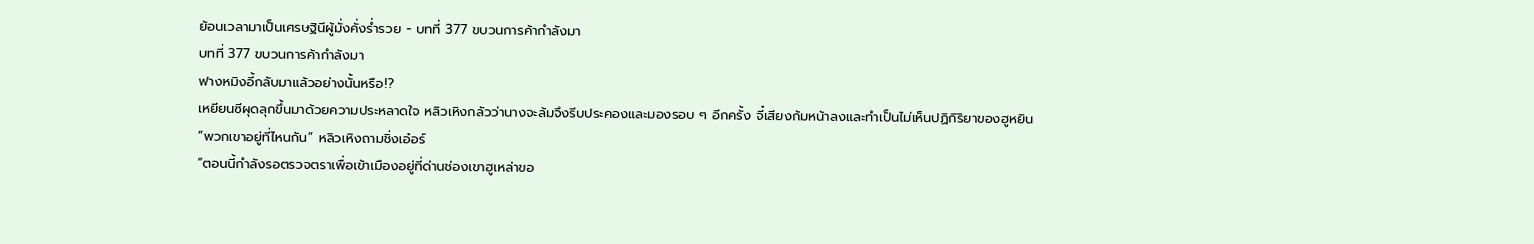ย้อนเวลามาเป็นเศรษฐินีผู้มั่งคั่งร่ำรวย - บทที่ 377 ขบวนการค้ากำลังมา
บทที่ 377 ขบวนการค้ากำลังมา
ฟางหมิงอี้กลับมาแล้วอย่างนั้นหรือ!?
เหยียนซีผุดลุกขึ้นมาด้วยความประหลาดใจ หลิวเหิงกลัวว่านางจะล้มจึงรีบประคองและมองรอบ ๆ อีกครั้ง จี๋เสียงก้มหน้าลงและทำเป็นไม่เห็นปฏิกิริยาของฮูหยิน
“พวกเขาอยู่ที่ไหนกัน” หลิวเหิงถามชิ่งเอ๋อร์
“ตอนนี้กำลังรอตรวจตราเพื่อเข้าเมืองอยู่ที่ด่านช่องเขาฮูเหล่าขอ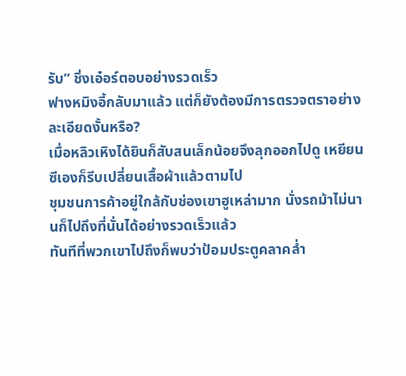รับ” ชิ่งเอ๋อร์ตอบอย่างรวดเร็ว
ฟางหมิงอี้กลับมาแล้ว แต่ก็ยังต้องมีการตรวจตราอย่างละเอียดงั้นหรือ?
เมื่อหลิวเหิงได้ยินก็สับสนเล็กน้อยจึงลุกออกไปดู เหยียนซีเองก็รีบเปลี่ยนเสื้อผ้าแล้วตามไป
ชุมชนการค้าอยู่ใกล้กับช่องเขาฮูเหล่ามาก นั่งรถม้าไม่นานก็ไปถึงที่นั่นได้อย่างรวดเร็วแล้ว
ทันทีที่พวกเขาไปถึงก็พบว่าป้อมประตูคลาคล่ำ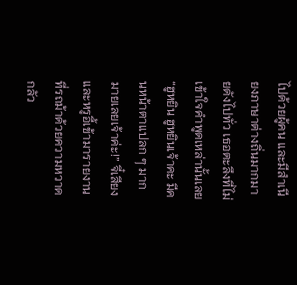ไปด้วยผู้คน และมีสำเนียงภาษาต่างถิ่นมากมายดังไปทั่ว เธอตะลึงที่ไม่เข้าใจคำพูดเหล่านั้นเลย
“ฮูหยิน ฮูหยินเจ้าคะ มีคนหน้าตาแปลก ๆ มากมายเลยเจ้าค่ะ!” จี๋เสียงและหรูอี้เข้ามารายงานที่รถม้าด้วยความหวาดกลัว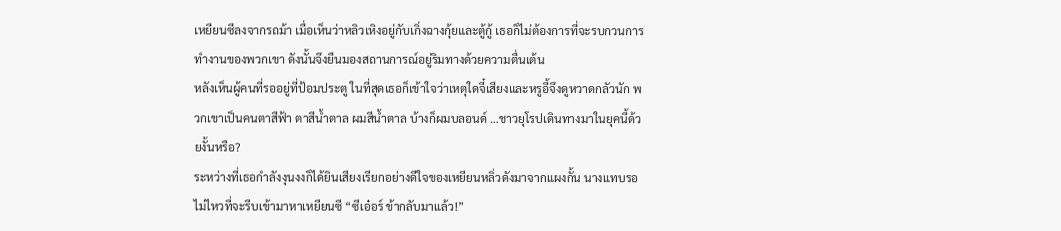เหยียนซีลงจากรถม้า เมื่อเห็นว่าหลิวเหิงอยู่กับเกิ่งฉางกุ้ยและตู้กู้ เธอก็ไม่ต้องการที่จะรบกวนการทำงานของพวกเขา ดังนั้นจึงยืนมองสถานการณ์อยู่ริมทางด้วยความตื่นเต้น
หลังเห็นผู้คนที่รออยู่ที่ป้อมประตู ในที่สุดเธอก็เข้าใจว่าเหตุใดจี๋เสียงและหรูอี้จึงดูหวาดกลัวนัก พวกเขาเป็นคนตาสีฟ้า ตาสีน้ำตาล ผมสีน้ำตาล บ้างก็ผมบลอนด์ …ชาวยุโรปเดินทางมาในยุคนี้ด้วยงั้นหรือ?
ระหว่างที่เธอกำลังงุนงงก็ได้ยินเสียงเรียกอย่างดีใจของเหยียนหลิ่วดังมาจากแผงกั้น นางแทบรอไม่ไหวที่จะรีบเข้ามาหาเหยียนซี “ซีเอ๋อร์ ข้ากลับมาแล้ว!”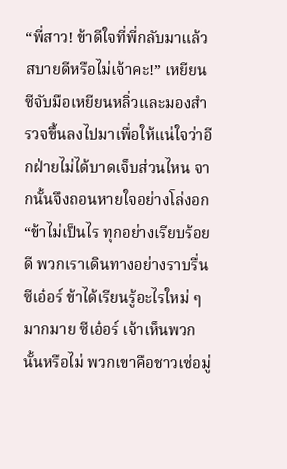“พี่สาว! ข้าดีใจที่พี่กลับมาแล้ว สบายดีหรือไม่เจ้าคะ!” เหยียนซีจับมือเหยียนหลิ่วและมองสำรวจขึ้นลงไปมาเพื่อให้แน่ใจว่าอีกฝ่ายไม่ได้บาดเจ็บส่วนไหน จากนั้นจึงถอนหายใจอย่างโล่งอก
“ข้าไม่เป็นไร ทุกอย่างเรียบร้อยดี พวกเราเดินทางอย่างราบรื่น ซีเอ๋อร์ ข้าได้เรียนรู้อะไรใหม่ ๆ มากมาย ซีเอ๋อร์ เจ้าเห็นพวกนั้นหรือไม่ พวกเขาคือชาวเซ่อมู่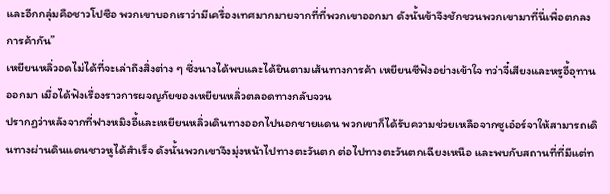และอีกกลุ่มคือชาวโปซือ พวกเขาบอกเราว่ามีเครื่องเทศมากมายจากที่ที่พวกเขาออกมา ดังนั้นข้าจึงชักชวนพวกเขามาที่นี่เพื่อตกลงการค้ากัน”
เหยียนหลิ่วอดไม่ได้ที่จะเล่าถึงสิ่งต่าง ๆ ซึ่งนางได้พบและได้ยินตามเส้นทางการค้า เหยียนซีฟังอย่างเข้าใจ ทว่าจี๋เสียงและหรูอี้อุทานออกมา เมื่อได้ฟังเรื่องราวการผจญภัยของเหยียนหลิ่วตลอดทางกลับจวน
ปรากฏว่าหลังจากที่ฟางหมิงอี้และเหยียนหลิ่วเดินทางออกไปนอกชายแดน พวกเขาก็ได้รับความช่วยเหลือจากซูเอ๋อร์จาให้สามารถเดินทางผ่านดินแดนชาวหูได้สำเร็จ ดังนั้นพวกเขาจึงมุ่งหน้าไปทางตะวันตก ต่อไปทางตะวันตกเฉียงเหนือ และพบกับสถานที่ที่มีแต่ท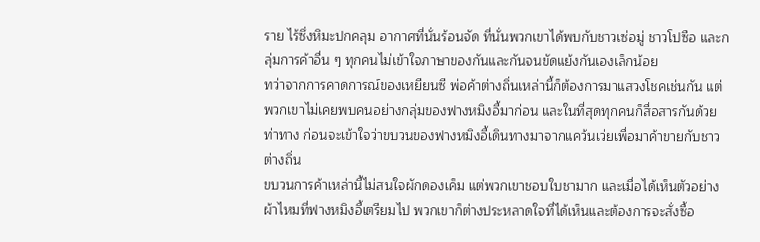ราย ไร้ซึ่งหิมะปกคลุม อากาศที่นั่นร้อนจัด ที่นั่นพวกเขาได้พบกับชาวเซ่อมู่ ชาวโปซือ และกลุ่มการค้าอื่น ๆ ทุกคนไม่เข้าใจภาษาของกันและกันจนขัดแย้งกันเองเล็กน้อย
ทว่าจากการคาดการณ์ของเหยียนซี พ่อค้าต่างถิ่นเหล่านี้ก็ต้องการมาแสวงโชคเช่นกัน แต่พวกเขาไม่เคยพบคนอย่างกลุ่มของฟางหมิงอี้มาก่อน และในที่สุดทุกคนก็สื่อสารกันด้วยท่าทาง ก่อนจะเข้าใจว่าขบวนของฟางหมิงอี้เดินทางมาจากแคว้นเว่ยเพื่อมาค้าขายกับชาวต่างถิ่น
ขบวนการค้าเหล่านี้ไม่สนใจผักดองเค็ม แต่พวกเขาชอบใบชามาก และเมื่อได้เห็นตัวอย่างผ้าไหมที่ฟางหมิงอี้เตรียมไป พวกเขาก็ต่างประหลาดใจที่ได้เห็นและต้องการจะสั่งซื้อ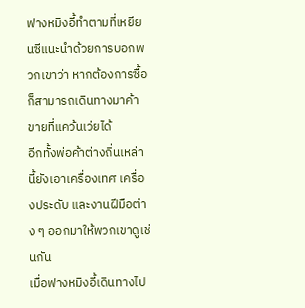ฟางหมิงอี้ทำตามที่เหยียนซีแนะนำด้วยการบอกพวกเขาว่า หากต้องการซื้อก็สามารถเดินทางมาค้าขายที่แคว้นเว่ยได้
อีกทั้งพ่อค้าต่างถิ่นเหล่านี้ยังเอาเครื่องเทศ เครื่องประดับ และงานฝีมือต่าง ๆ ออกมาให้พวกเขาดูเช่นกัน
เมื่อฟางหมิงอี้เดินทางไป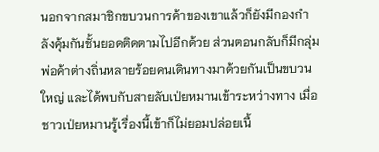นอกจากสมาชิกขบวนการค้าของเขาแล้วก็ยังมีกองกำลังคุ้มกันชั้นยอดติดตามไปอีกด้วย ส่วนตอนกลับก็มีกลุ่มพ่อค้าต่างถิ่นหลายร้อยคนเดินทางมาด้วยกันเป็นขบวนใหญ่ และได้พบกับสายลับเป่ยหมานเข้าระหว่างทาง เมื่อชาวเป่ยหมานรู้เรื่องนี้เข้าก็ไม่ยอมปล่อยเนื้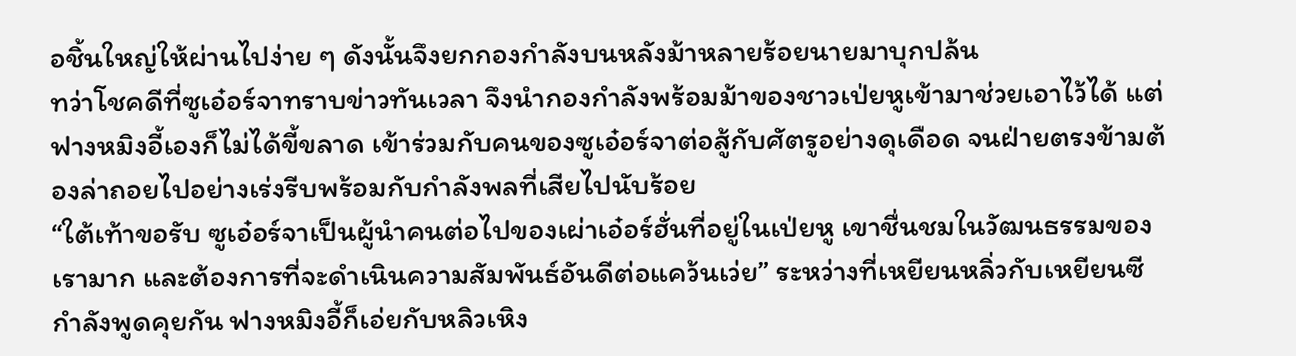อชิ้นใหญ่ให้ผ่านไปง่าย ๆ ดังนั้นจึงยกกองกำลังบนหลังม้าหลายร้อยนายมาบุกปล้น
ทว่าโชคดีที่ซูเอ๋อร์จาทราบข่าวทันเวลา จึงนำกองกำลังพร้อมม้าของชาวเป่ยหูเข้ามาช่วยเอาไว้ได้ แต่ฟางหมิงอี้เองก็ไม่ได้ขี้ขลาด เข้าร่วมกับคนของซูเอ๋อร์จาต่อสู้กับศัตรูอย่างดุเดือด จนฝ่ายตรงข้ามต้องล่าถอยไปอย่างเร่งรีบพร้อมกับกำลังพลที่เสียไปนับร้อย
“ใต้เท้าขอรับ ซูเอ๋อร์จาเป็นผู้นำคนต่อไปของเผ่าเอ๋อร์ฮั่นที่อยู่ในเป่ยหู เขาชื่นชมในวัฒนธรรมของเรามาก และต้องการที่จะดำเนินความสัมพันธ์อันดีต่อแคว้นเว่ย” ระหว่างที่เหยียนหลิ่วกับเหยียนซีกำลังพูดคุยกัน ฟางหมิงอี้ก็เอ่ยกับหลิวเหิง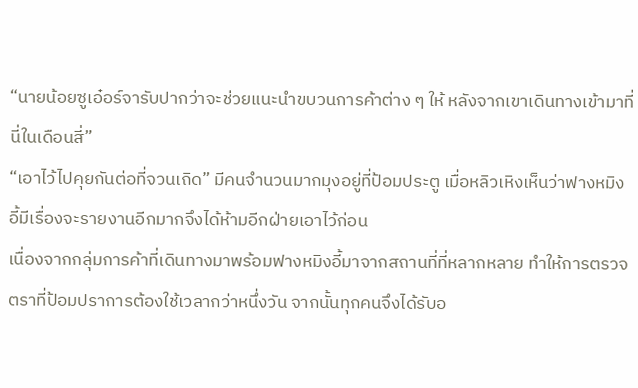“นายน้อยซูเอ๋อร์จารับปากว่าจะช่วยแนะนำขบวนการค้าต่าง ๆ ให้ หลังจากเขาเดินทางเข้ามาที่นี่ในเดือนสี่”
“เอาไว้ไปคุยกันต่อที่จวนเถิด” มีคนจำนวนมากมุงอยู่ที่ป้อมประตู เมื่อหลิวเหิงเห็นว่าฟางหมิงอี้มีเรื่องจะรายงานอีกมากจึงได้ห้ามอีกฝ่ายเอาไว้ก่อน
เนื่องจากกลุ่มการค้าที่เดินทางมาพร้อมฟางหมิงอี้มาจากสถานที่ที่หลากหลาย ทำให้การตรวจตราที่ป้อมปราการต้องใช้เวลากว่าหนึ่งวัน จากนั้นทุกคนจึงได้รับอ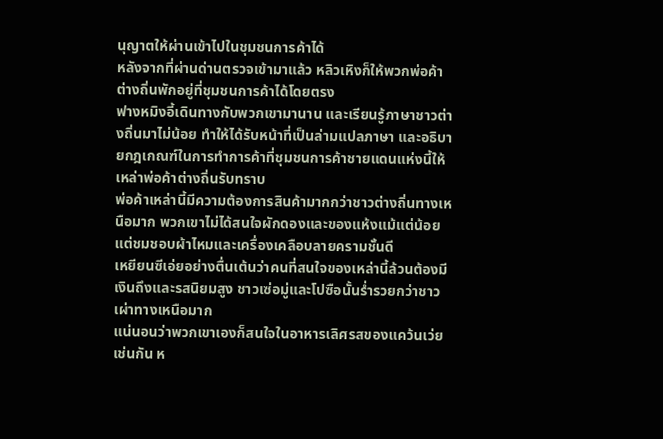นุญาตให้ผ่านเข้าไปในชุมชนการค้าได้
หลังจากที่ผ่านด่านตรวจเข้ามาแล้ว หลิวเหิงก็ให้พวกพ่อค้าต่างถิ่นพักอยู่ที่ชุมชนการค้าได้โดยตรง
ฟางหมิงอี้เดินทางกับพวกเขามานาน และเรียนรู้ภาษาชาวต่างถิ่นมาไม่น้อย ทำให้ได้รับหน้าที่เป็นล่ามแปลภาษา และอธิบายกฎเกณฑ์ในการทำการค้าที่ชุมชนการค้าชายแดนแห่งนี้ให้เหล่าพ่อค้าต่างถิ่นรับทราบ
พ่อค้าเหล่านี้มีความต้องการสินค้ามากกว่าชาวต่างถิ่นทางเหนือมาก พวกเขาไม่ได้สนใจผักดองและของแห้งแม้แต่น้อย แต่ชมชอบผ้าไหมและเครื่องเคลือบลายครามชั้นดี
เหยียนซีเอ่ยอย่างตื่นเต้นว่าคนที่สนใจของเหล่านี้ล้วนต้องมีเงินถึงและรสนิยมสูง ชาวเซ่อมู่และโปซือนั้นร่ำรวยกว่าชาวเผ่าทางเหนือมาก
แน่นอนว่าพวกเขาเองก็สนใจในอาหารเลิศรสของแคว้นเว่ยเช่นกัน ห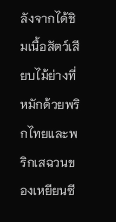ลังจากได้ชิมเนื้อสัตว์เสียบไม้ย่างที่หมักด้วยพริกไทยและพริกเสฉวนของเหยียนซี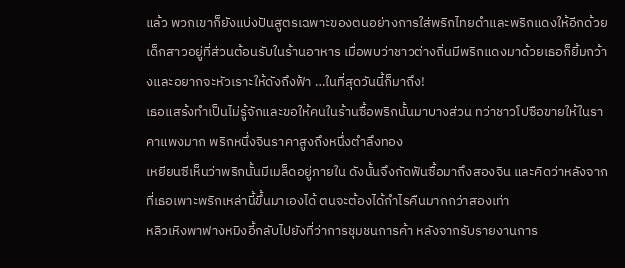แล้ว พวกเขาก็ยังแบ่งปันสูตรเฉพาะของตนอย่างการใส่พริกไทยดำและพริกแดงให้อีกด้วย
เด็กสาวอยู่ที่ส่วนต้อนรับในร้านอาหาร เมื่อพบว่าชาวต่างถิ่นมีพริกแดงมาด้วยเธอก็ยิ้มกว้างและอยากจะหัวเราะให้ดังถึงฟ้า …ในที่สุดวันนี้ก็มาถึง!
เธอแสร้งทำเป็นไม่รู้จักและขอให้คนในร้านซื้อพริกนั้นมาบางส่วน ทว่าชาวโปซือขายให้ในราคาแพงมาก พริกหนึ่งจินราคาสูงถึงหนึ่งตำลึงทอง
เหยียนซีเห็นว่าพริกนั้นมีเมล็ดอยู่ภายใน ดังนั้นจึงกัดฟันซื้อมาถึงสองจิน และคิดว่าหลังจากที่เธอเพาะพริกเหล่านี้ขึ้นมาเองได้ ตนจะต้องได้กำไรคืนมากกว่าสองเท่า
หลิวเหิงพาฟางหมิงอี้กลับไปยังที่ว่าการชุมชนการค้า หลังจากรับรายงานการ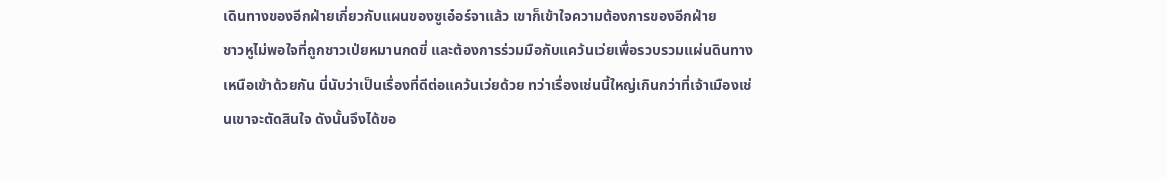เดินทางของอีกฝ่ายเกี่ยวกับแผนของซูเอ๋อร์จาแล้ว เขาก็เข้าใจความต้องการของอีกฝ่าย
ชาวหูไม่พอใจที่ถูกชาวเป่ยหมานกดขี่ และต้องการร่วมมือกับแคว้นเว่ยเพื่อรวบรวมแผ่นดินทางเหนือเข้าด้วยกัน นี่นับว่าเป็นเรื่องที่ดีต่อแคว้นเว่ยด้วย ทว่าเรื่องเช่นนี้ใหญ่เกินกว่าที่เจ้าเมืองเช่นเขาจะตัดสินใจ ดังนั้นจึงได้ขอ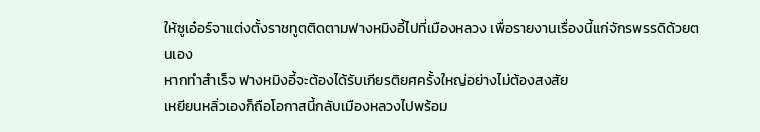ให้ซูเอ๋อร์จาแต่งตั้งราชทูตติดตามฟางหมิงอี้ไปที่เมืองหลวง เพื่อรายงานเรื่องนี้แก่จักรพรรดิด้วยตนเอง
หากทำสำเร็จ ฟางหมิงอี้จะต้องได้รับเกียรติยศครั้งใหญ่อย่างไม่ต้องสงสัย
เหยียนหลิ่วเองก็ถือโอกาสนี้กลับเมืองหลวงไปพร้อม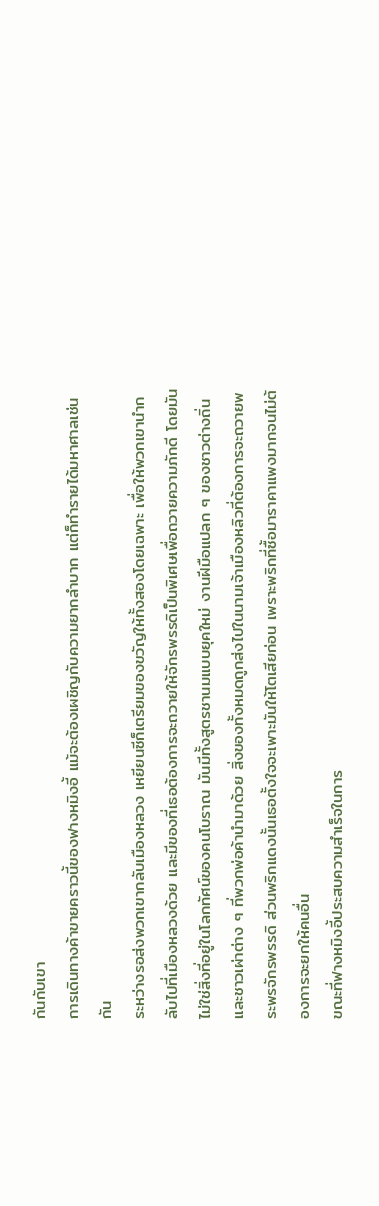กันกับเขา
การเดินทางค้าขายคราวนี้ของฟางหมิงอี้ แม้จะต้องเผชิญกับความยากลำบาก แต่ก็ทำรายได้มหาศาลเช่นกัน
ระหว่างรอส่งพวกเขากลับเมืองหลวง เหยียนซีก็เตรียมของขวัญให้ทั้งสองโดยเฉพาะ เพื่อให้พวกเขานำกลับไปที่เมืองหลวงด้วย และมีของที่เธอต้องการจะถวายให้จักรพรรดิเป็นพิเศษเพื่อถวายความภักดี โดยมันไม่ใช่สิ่งที่อยู่ในโลกทัศน์ของคนโบราณ มันมีทั้งสูตรชานมแบบยุคใหม่ งานฝีมือแปลก ๆ ของชาวต่างถิ่นและชาวเผ่าต่าง ๆ ที่พวกพ่อค้านำมาด้วย สิ่งของทั้งหมดถูกส่งไปในนามเจ้าเมืองหลิวที่ต้องการจะถวายพระพรจักรพรรดิ ส่วนพริกแดงนั้นเธอตั้งใจจะเพาะมันให้โตเสียก่อน เพราะพริกที่ซื้อมาราคาแพงมากจนไม่ต้องการจะยกให้คนอื่น
ขณะที่ฟางหมิงอี้ประสบความสำเร็จในการ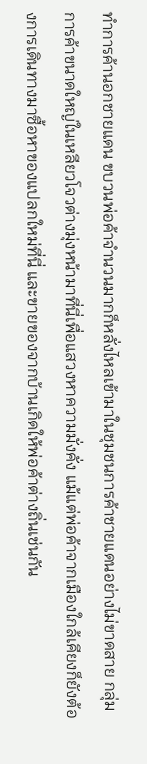ทำการค้านอกชายแดน ขบวนพ่อค้าจำนวนมากก็หลั่งไหลเข้ามาในชุมชนการค้าชายแดนอย่างไม่ขาดสาย กลุ่มการค้าขนาดใหญ่ในเหลียวโจวต่างมุ่งหน้ามาที่นี่เพื่อแสวงหาความมั่งคั่ง แม้แต่พ่อค้าจากเมืองใกล้เคียงก็ยังต้องการเดินทางมาซื้อหาของแปลกใหม่ที่นี่ และขายของจากบ้านเกิดให้พ่อค้าต่างถิ่นเช่นกัน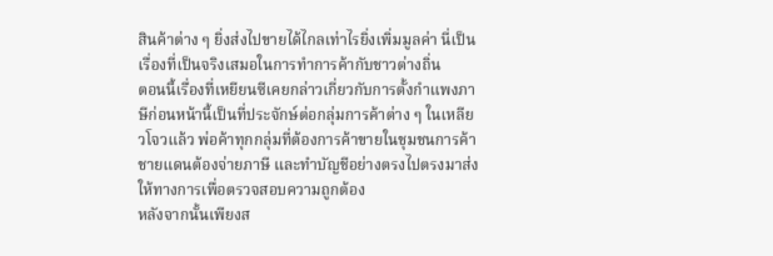สินค้าต่าง ๆ ยิ่งส่งไปขายได้ไกลเท่าไรยิ่งเพิ่มมูลค่า นี่เป็นเรื่องที่เป็นจริงเสมอในการทำการค้ากับชาวต่างถิ่น
ตอนนี้เรื่องที่เหยียนซีเคยกล่าวเกี่ยวกับการตั้งกำแพงภาษีก่อนหน้านี้เป็นที่ประจักษ์ต่อกลุ่มการค้าต่าง ๆ ในเหลียวโจวแล้ว พ่อค้าทุกกลุ่มที่ต้องการค้าขายในชุมชนการค้าชายแดนต้องจ่ายภาษี และทำบัญชีอย่างตรงไปตรงมาส่งให้ทางการเพื่อตรวจสอบความถูกต้อง
หลังจากนั้นเพียงส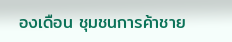องเดือน ชุมชนการค้าชาย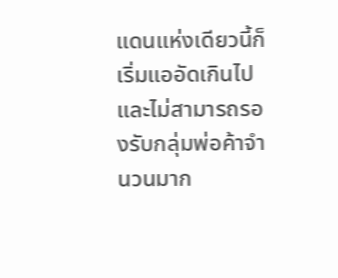แดนแห่งเดียวนี้ก็เริ่มแออัดเกินไป และไม่สามารถรองรับกลุ่มพ่อค้าจำนวนมาก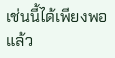เช่นนี้ได้เพียงพอแล้ว